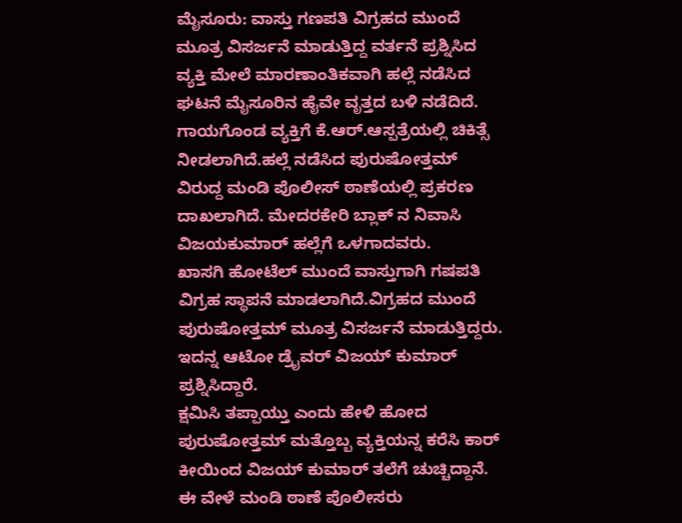ಮೈಸೂರು: ವಾಸ್ತು ಗಣಪತಿ ವಿಗ್ರಹದ ಮುಂದೆ ಮೂತ್ರ ವಿಸರ್ಜನೆ ಮಾಡುತ್ತಿದ್ದ ವರ್ತನೆ ಪ್ರಶ್ನಿಸಿದ ವ್ಯಕ್ತಿ ಮೇಲೆ ಮಾರಣಾಂತಿಕವಾಗಿ ಹಲ್ಲೆ ನಡೆಸಿದ ಘಟನೆ ಮೈಸೂರಿನ ಹೈವೇ ವೃತ್ತದ ಬಳಿ ನಡೆದಿದೆ.
ಗಾಯಗೊಂಡ ವ್ಯಕ್ತಿಗೆ ಕೆ.ಆರ್.ಆಸ್ಪತ್ರೆಯಲ್ಲಿ ಚಿಕಿತ್ಸೆ ನೀಡಲಾಗಿದೆ.ಹಲ್ಲೆ ನಡೆಸಿದ ಪುರುಷೋತ್ತಮ್ ವಿರುದ್ದ ಮಂಡಿ ಪೊಲೀಸ್ ಠಾಣೆಯಲ್ಲಿ ಪ್ರಕರಣ ದಾಖಲಾಗಿದೆ. ಮೇದರಕೇರಿ ಬ್ಲಾಕ್ ನ ನಿವಾಸಿ ವಿಜಯಕುಮಾರ್ ಹಲ್ಲೆಗೆ ಒಳಗಾದವರು.
ಖಾಸಗಿ ಹೋಟೆಲ್ ಮುಂದೆ ವಾಸ್ತುಗಾಗಿ ಗಷಪತಿ ವಿಗ್ರಹ ಸ್ಥಾಪನೆ ಮಾಡಲಾಗಿದೆ.ವಿಗ್ರಹದ ಮುಂದೆ ಪುರುಷೋತ್ತಮ್ ಮೂತ್ರ ವಿಸರ್ಜನೆ ಮಾಡುತ್ತಿದ್ದರು. ಇದನ್ನ ಆಟೋ ಡ್ರೈವರ್ ವಿಜಯ್ ಕುಮಾರ್ ಪ್ರಶ್ನಿಸಿದ್ದಾರೆ.
ಕ್ಷಮಿಸಿ ತಪ್ಪಾಯ್ತು ಎಂದು ಹೇಳಿ ಹೋದ ಪುರುಷೋತ್ತಮ್ ಮತ್ತೊಬ್ಬ ವ್ಯಕ್ತಿಯನ್ನ ಕರೆಸಿ ಕಾರ್ ಕೀಯಿಂದ ವಿಜಯ್ ಕುಮಾರ್ ತಲೆಗೆ ಚುಚ್ಚಿದ್ದಾನೆ. ಈ ವೇಳೆ ಮಂಡಿ ಠಾಣೆ ಪೊಲೀಸರು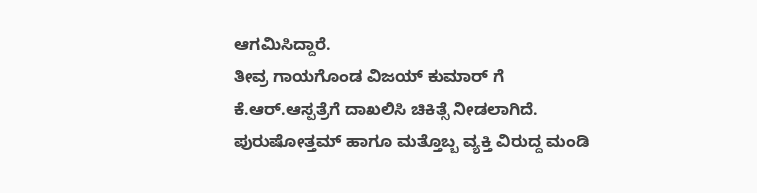ಆಗಮಿಸಿದ್ದಾರೆ.
ತೀವ್ರ ಗಾಯಗೊಂಡ ವಿಜಯ್ ಕುಮಾರ್ ಗೆ ಕೆ.ಆರ್.ಆಸ್ಪತ್ರೆಗೆ ದಾಖಲಿಸಿ ಚಿಕಿತ್ಸೆ ನೀಡಲಾಗಿದೆ. ಪುರುಷೋತ್ತಮ್ ಹಾಗೂ ಮತ್ತೊಬ್ಬ ವ್ಯಕ್ತಿ ವಿರುದ್ದ ಮಂಡಿ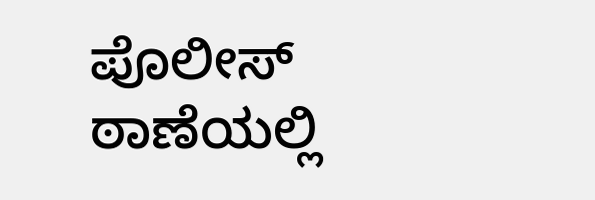ಪೊಲೀಸ್ ಠಾಣೆಯಲ್ಲಿ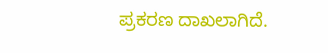ಪ್ರಕರಣ ದಾಖಲಾಗಿದೆ.